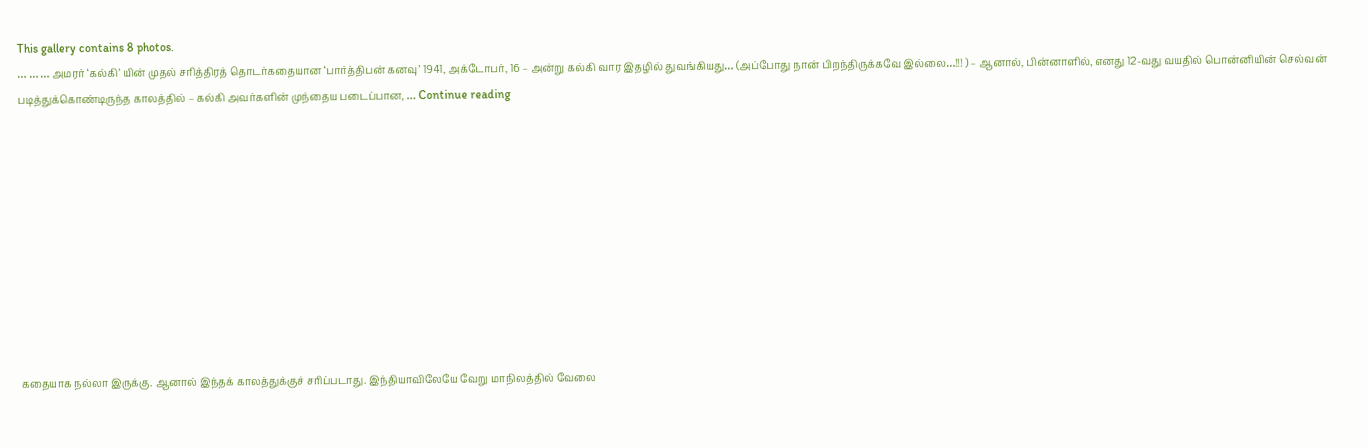This gallery contains 8 photos.
… … … அமரர் ‘கல்கி’ யின் முதல் சரித்திரத் தொடர்கதையான ‘பார்த்திபன் கனவு’ 1941, அக்டோபர், 16 – அன்று கல்கி வார இதழில் துவங்கியது… (அப்போது நான் பிறந்திருக்கவே இல்லை…!!! ) – ஆனால், பின்னாளில், எனது 12-வது வயதில் பொன்னியின் செல்வன் படித்துக்கொண்டிருந்த காலத்தில் – கல்கி அவர்களின் முந்தைய படைப்பான, … Continue reading










கதையாக நல்லா இருக்கு. ஆனால் இந்தக் காலத்துக்குச் சரிப்படாது. இந்தியாவிலேயே வேறு மாநிலத்தில் வேலை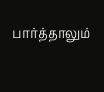பார்த்தாலும்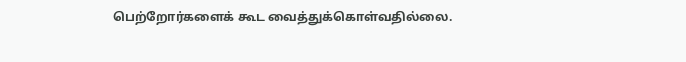பெற்றோர்களைக் கூட வைத்துக்கொள்வதில்லை.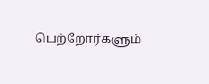பெற்றோர்களும்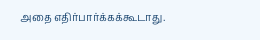அதை எதிர்பார்க்கக்கூடாது.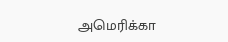அமெரிக்கா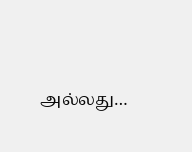அல்லது…